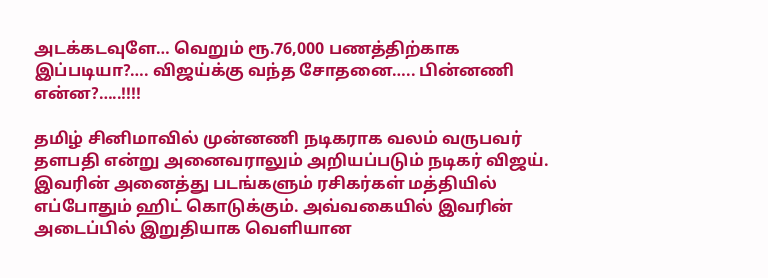அடக்கடவுளே… வெறும் ரூ.76,000 பணத்திற்காக இப்படியா?…. விஜய்க்கு வந்த சோதனை….. பின்னணி என்ன?…..!!!!

தமிழ் சினிமாவில் முன்னணி நடிகராக வலம் வருபவர் தளபதி என்று அனைவராலும் அறியப்படும் நடிகர் விஜய். இவரின் அனைத்து படங்களும் ரசிகர்கள் மத்தியில் எப்போதும் ஹிட் கொடுக்கும். அவ்வகையில் இவரின் அடைப்பில் இறுதியாக வெளியான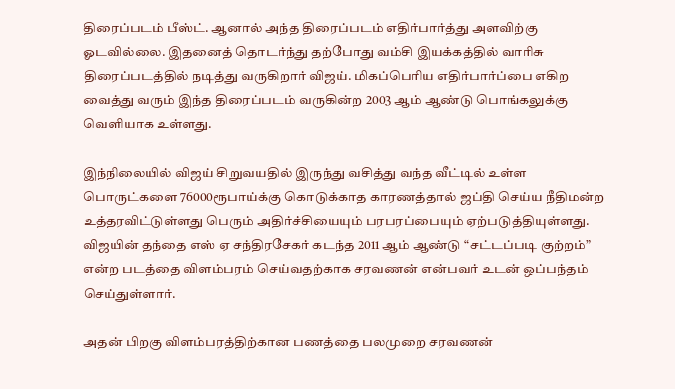திரைப்படம் பீஸ்ட். ஆனால் அந்த திரைப்படம் எதிர்பார்த்து அளவிற்கு ஓடவில்லை. இதனைத் தொடர்ந்து தற்போது வம்சி இயக்கத்தில் வாரிசு திரைப்படத்தில் நடித்து வருகிறார் விஜய். மிகப்பெரிய எதிர்பார்ப்பை எகிற  வைத்து வரும் இந்த திரைப்படம் வருகின்ற 2003 ஆம் ஆண்டு பொங்கலுக்கு வெளியாக உள்ளது.

இந்நிலையில் விஜய் சிறுவயதில் இருந்து வசித்து வந்த வீட்டில் உள்ள பொருட்களை 76000ரூபாய்க்கு கொடுக்காத காரணத்தால் ஜப்தி செய்ய நீதிமன்ற உத்தரவிட்டுள்ளது பெரும் அதிர்ச்சியையும் பரபரப்பையும் ஏற்படுத்தியுள்ளது. விஜயின் தந்தை எஸ் ஏ சந்திரசேகர் கடந்த 2011 ஆம் ஆண்டு “சட்டப்படி குற்றம்” என்ற படத்தை விளம்பரம் செய்வதற்காக சரவணன் என்பவர் உடன் ஒப்பந்தம் செய்துள்ளார்.

அதன் பிறகு விளம்பரத்திற்கான பணத்தை பலமுறை சரவணன்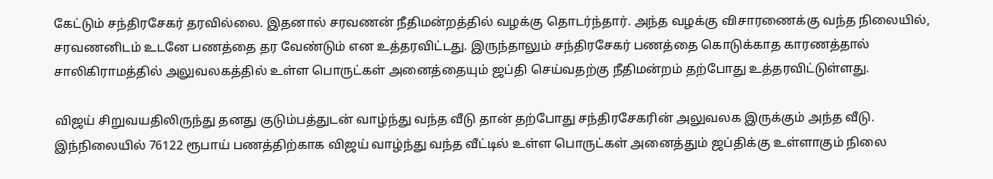கேட்டும் சந்திரசேகர் தரவில்லை. இதனால் சரவணன் நீதிமன்றத்தில் வழக்கு தொடர்ந்தார். அந்த வழக்கு விசாரணைக்கு வந்த நிலையில், சரவணனிடம் உடனே பணத்தை தர வேண்டும் என உத்தரவிட்டது. இருந்தாலும் சந்திரசேகர் பணத்தை கொடுக்காத காரணத்தால் சாலிகிராமத்தில் அலுவலகத்தில் உள்ள பொருட்கள் அனைத்தையும் ஜப்தி செய்வதற்கு நீதிமன்றம் தற்போது உத்தரவிட்டுள்ளது.

விஜய் சிறுவயதிலிருந்து தனது குடும்பத்துடன் வாழ்ந்து வந்த வீடு தான் தற்போது சந்திரசேகரின் அலுவலக இருக்கும் அந்த வீடு. இந்நிலையில் 76122 ரூபாய் பணத்திற்காக விஜய் வாழ்ந்து வந்த வீட்டில் உள்ள பொருட்கள் அனைத்தும் ஜப்திக்கு உள்ளாகும் நிலை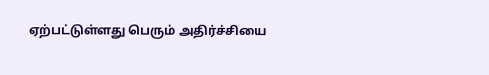ஏற்பட்டுள்ளது பெரும் அதிர்ச்சியை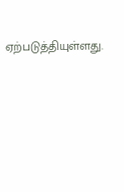ஏற்படுத்தியுள்ளது.